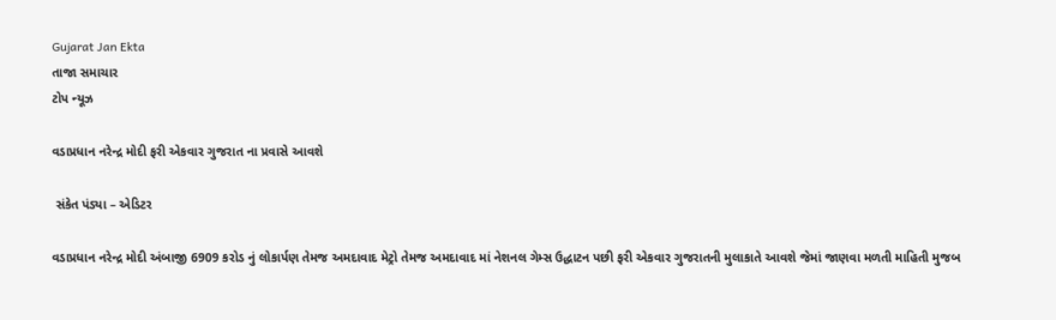Gujarat Jan Ekta
તાજા સમાચાર
ટોપ ન્યૂઝ

વડાપ્રધાન નરેન્દ્ર મોદી ફરી એકવાર ગુજરાત ના પ્રવાસે આવશે

 સંકેત પંડ્યા – એડિટર

વડાપ્રધાન નરેન્દ્ર મોદી અંબાજી 6909 કરોડ નું લોકાર્પણ તેમજ અમદાવાદ મેટ્રો તેમજ અમદાવાદ માં નેશનલ ગેમ્સ ઉદ્ધાટન પછી ફરી એકવાર ગુજરાતની મુલાકાતે આવશે જેમાં જાણવા મળતી માહિતી મુજબ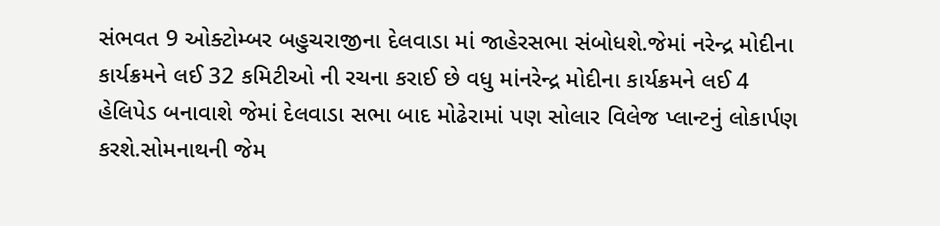સંભવત 9 ઓક્ટોમ્બર બહુચરાજીના દેલવાડા માં જાહેરસભા સંબોધશે.જેમાં નરેન્દ્ર મોદીના કાર્યક્રમને લઈ 32 કમિટીઓ ની રચના કરાઈ છે વધુ માંનરેન્દ્ર મોદીના કાર્યક્રમને લઈ 4 હેલિપેડ બનાવાશે જેમાં દેલવાડા સભા બાદ મોઢેરામાં પણ સોલાર વિલેજ પ્લાન્ટનું લોકાર્પણ કરશે.સોમનાથની જેમ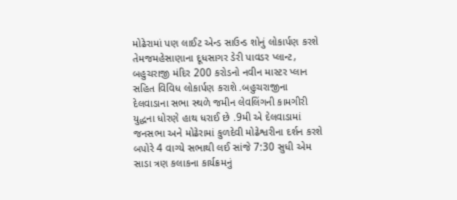મોઢેરામાં પણ લાઈટ એન્ડ સાઉન્ડ શોનું લોકાર્પણ કરશે તેમજમહેસાણાના દૂધસાગર ડેરી પાવડર પ્લાન્ટ, બહુચરાજી મંદિર 200 કરોડનો નવીન માસ્ટર પ્લાન સહિત વિવિધ લોકાર્પણ કરાશે .બહુચરાજીના દેલવાડાના સભા સ્થળે જમીન લેવલિંગની કામગીરી યુદ્ધના ધોરણે હાથ ધરાઈ છે .9મી એ દેલવાડામાં જનસભા અને મોઢેરામાં કુળદેવી મોઢેશ્વરીના દર્શન કરશે બપોરે 4 વાગ્યે સભાથી લઈ સાંજે 7:30 સુધી એમ સાડા ત્રણ કલાકના કાર્યક્રમનું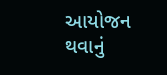આયોજન થવાનું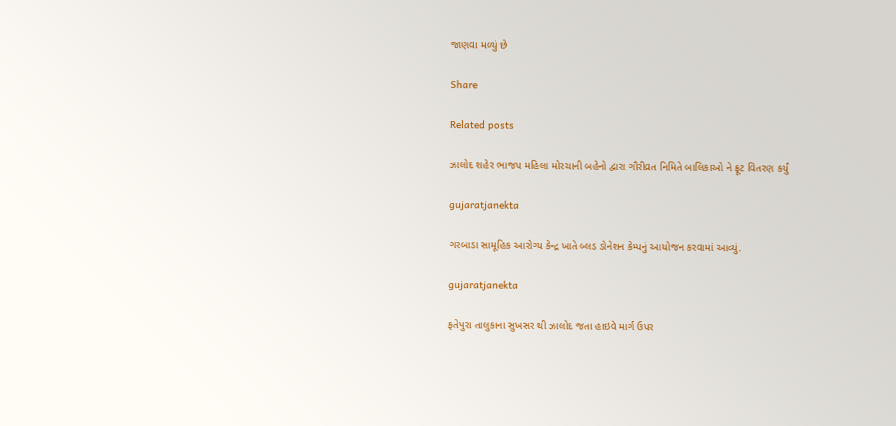જાણવા મળ્યું છે

Share

Related posts

ઝાલોદ શહેર ભાજપ મહિલા મોરચાની બહેનો દ્વારા ગૌરીવ્રત નિમિતે બાલિકાઓ ને ફ્રૂટ વિતરણ કર્યું

gujaratjanekta

ગરબાડા સામૂહિક આરોગ્ય કેન્દ્ર ખાતે બ્લડ ડોનેશન કેમ્પનું આયોજન કરવામાં આવ્યું.

gujaratjanekta

ફતેપુરા તાલુકાના સુખસર થી ઝાલોદ જતા હાઇવે માર્ગ ઉપર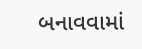બનાવવામાં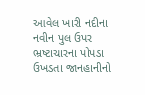આવેલ ખારી નદીના નવીન પુલ ઉપર ભ્રષ્ટાચારના પોપડા ઉખડતા જાનહાનીનો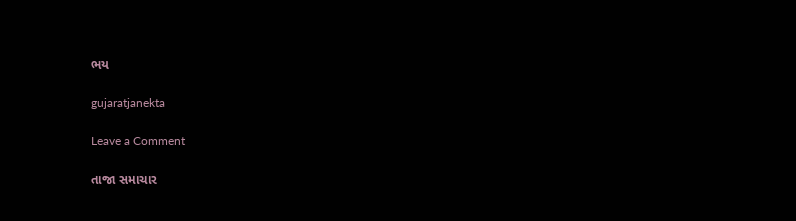ભય

gujaratjanekta

Leave a Comment

તાજા સમાચાર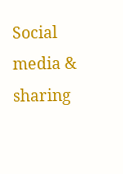Social media & sharing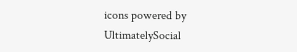icons powered by UltimatelySocial